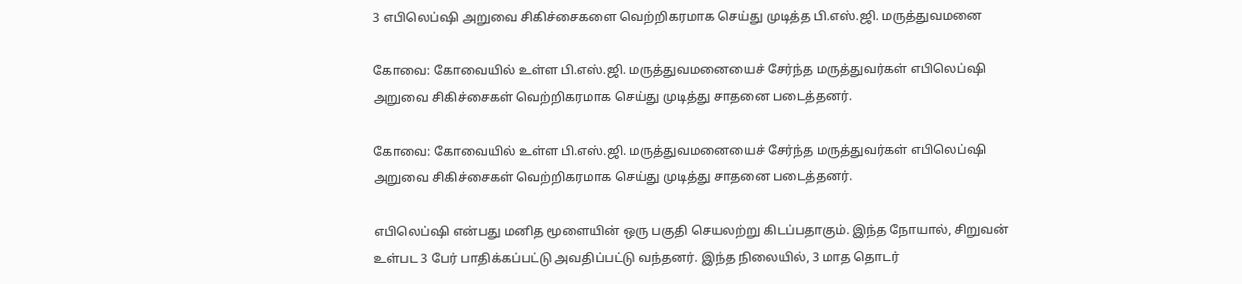3 எபிலெப்ஷி அறுவை சிகிச்சைகளை வெற்றிகரமாக செய்து முடித்த பி.எஸ்.ஜி. மருத்துவமனை

கோவை: கோவையில் உள்ள பி.எஸ்.ஜி. மருத்துவமனையைச் சேர்ந்த மருத்துவர்கள் எபிலெப்ஷி அறுவை சிகிச்சைகள் வெற்றிகரமாக செய்து முடித்து சாதனை படைத்தனர்.

கோவை: கோவையில் உள்ள பி.எஸ்.ஜி. மருத்துவமனையைச் சேர்ந்த மருத்துவர்கள் எபிலெப்ஷி அறுவை சிகிச்சைகள் வெற்றிகரமாக செய்து முடித்து சாதனை படைத்தனர்.

எபிலெப்ஷி என்பது மனித மூளையின் ஒரு பகுதி செயலற்று கிடப்பதாகும். இந்த நோயால், சிறுவன் உள்பட 3 பேர் பாதிக்கப்பட்டு அவதிப்பட்டு வந்தனர். இந்த நிலையில், 3 மாத தொடர்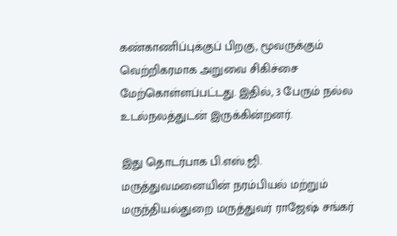கண்காணிப்புக்குப் பிறகு, மூவருக்கும் வெற்றிகரமாக அறுவை சிகிச்சை மேற்கொள்ளப்பட்டது. இதில், 3 பேரும் நல்ல உடல்நலத்துடன் இருக்கின்றனர்.

இது தொடர்பாக பி.எஸ்.ஜி. மருத்துவமனையின் நரம்பியல் மற்றும் மருந்தியல்துறை மருத்துவர் ராஜேஷ் சங்கர்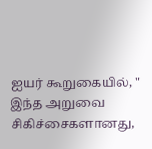ஐயர் கூறுகையில், " இந்த அறுவை சிகிச்சைகளானது,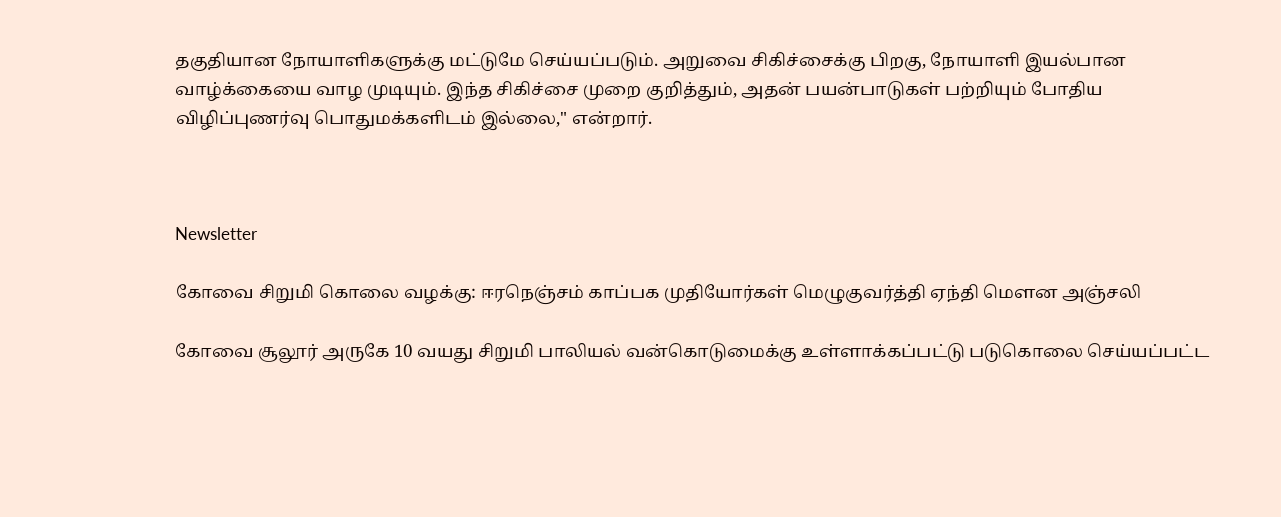தகுதியான நோயாளிகளுக்கு மட்டுமே செய்யப்படும். அறுவை சிகிச்சைக்கு பிறகு, நோயாளி இயல்பான வாழ்க்கையை வாழ முடியும். இந்த சிகிச்சை முறை குறித்தும், அதன் பயன்பாடுகள் பற்றியும் போதிய விழிப்புணர்வு பொதுமக்களிடம் இல்லை," என்றார்.



Newsletter

கோவை சிறுமி கொலை வழக்கு: ஈரநெஞ்சம் காப்பக முதியோர்கள் மெழுகுவர்த்தி ஏந்தி மௌன அஞ்சலி

கோவை சூலூர் அருகே 10 வயது சிறுமி பாலியல் வன்கொடுமைக்கு உள்ளாக்கப்பட்டு படுகொலை செய்யப்பட்ட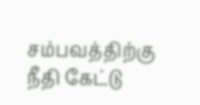சம்பவத்திற்கு நீதி கேட்டு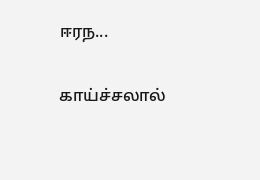ஈரந...

காய்ச்சலால்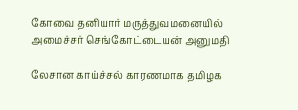கோவை தனியார் மருத்துவமனையில் அமைச்சர் செங்கோட்டையன் அனுமதி

லேசான காய்ச்சல் காரணமாக தமிழக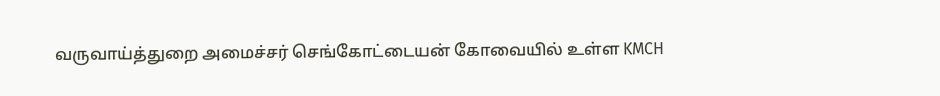வருவாய்த்துறை அமைச்சர் செங்கோட்டையன் கோவையில் உள்ள KMCH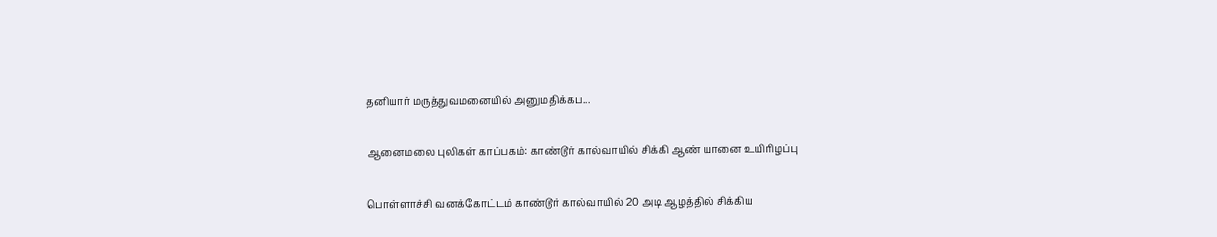தனியார் மருத்துவமனையில் அனுமதிக்கப...

ஆனைமலை புலிகள் காப்பகம்: காண்டூர் கால்வாயில் சிக்கி ஆண் யானை உயிரிழப்பு

பொள்ளாச்சி வனக்கோட்டம் காண்டூர் கால்வாயில் 20 அடி ஆழத்தில் சிக்கிய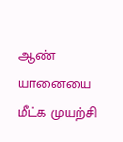ஆண் யானையை மீட்க முயற்சி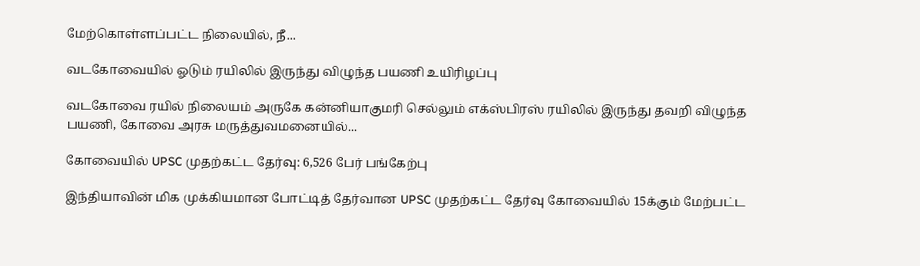மேற்கொள்ளப்பட்ட நிலையில், நீ...

வடகோவையில் ஓடும் ரயிலில் இருந்து விழுந்த பயணி உயிரிழப்பு

வடகோவை ரயில் நிலையம் அருகே கன்னியாகுமரி செல்லும் எக்ஸ்பிரஸ் ரயிலில் இருந்து தவறி விழுந்த பயணி, கோவை அரசு மருத்துவமனையில்...

கோவையில் UPSC முதற்கட்ட தேர்வு: 6,526 பேர் பங்கேற்பு

இந்தியாவின் மிக முக்கியமான போட்டித் தேர்வான UPSC முதற்கட்ட தேர்வு கோவையில் 15க்கும் மேற்பட்ட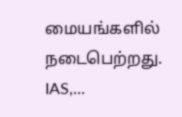மையங்களில் நடைபெற்றது. IAS,...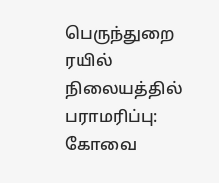பெருந்துறை ரயில் நிலையத்தில் பராமரிப்பு: கோவை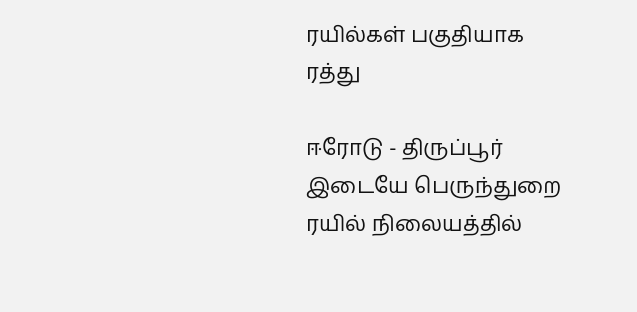ரயில்கள் பகுதியாக ரத்து

ஈரோடு - திருப்பூர் இடையே பெருந்துறை ரயில் நிலையத்தில்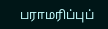பராமரிப்புப்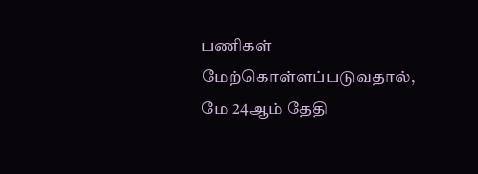பணிகள் மேற்கொள்ளப்படுவதால், மே 24ஆம் தேதி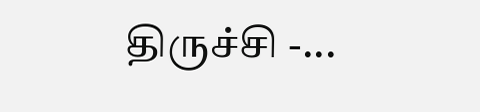திருச்சி -...